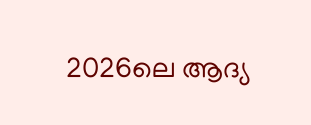2026ലെ ആദ്യ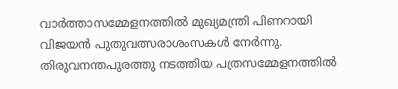വാർത്താസമ്മേളനത്തിൽ മുഖ്യമന്ത്രി പിണറായി വിജയൻ പുതുവത്സരാശംസകൾ നേർന്നു. തിരുവനന്തപുരത്തു നടത്തിയ പത്രസമ്മേളനത്തിൽ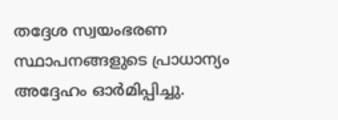തദ്ദേശ സ്വയംഭരണ സ്ഥാപനങ്ങളുടെ പ്രാധാന്യം അദ്ദേഹം ഓർമിപ്പിച്ചു.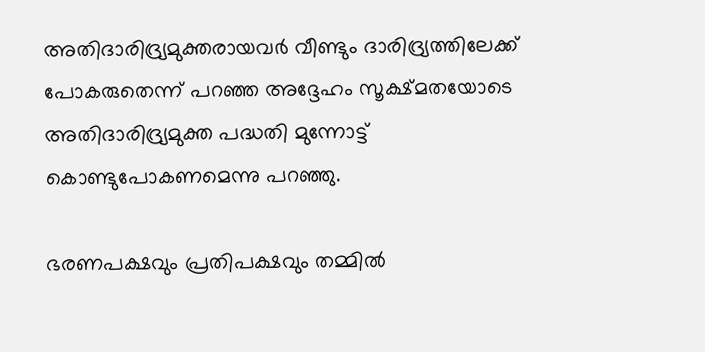അതിദാരിദ്ര്യമുക്തരായവർ വീണ്ടും ദാരിദ്ര്യത്തിലേക്ക് പോകരുതെന്ന് പറഞ്ഞ അദ്ദേഹം സൂക്ഷ്മതയോടെ അതിദാരിദ്ര്യമുക്ത പദ്ധതി മുന്നോട്ട് കൊണ്ടുപോകണമെന്നു പറഞ്ഞു.

ഭരണപക്ഷവും പ്രതിപക്ഷവും തമ്മിൽ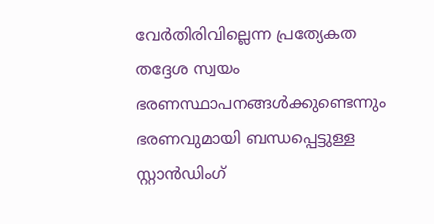വേർതിരിവില്ലെന്ന പ്രത്യേകത തദ്ദേശ സ്വയം ഭരണസ്ഥാപനങ്ങൾക്കുണ്ടെന്നും ഭരണവുമായി ബന്ധപ്പെട്ടുള്ള സ്റ്റാൻഡിംഗ്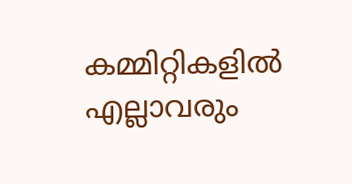കമ്മിറ്റികളിൽ എല്ലാവരും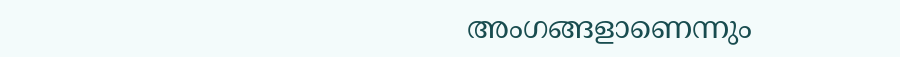അംഗങ്ങളാണെന്നും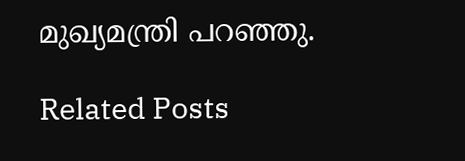മുഖ്യമന്ത്രി പറഞ്ഞു.

Related Posts